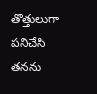తొత్తులుగా పనిచేసి తనను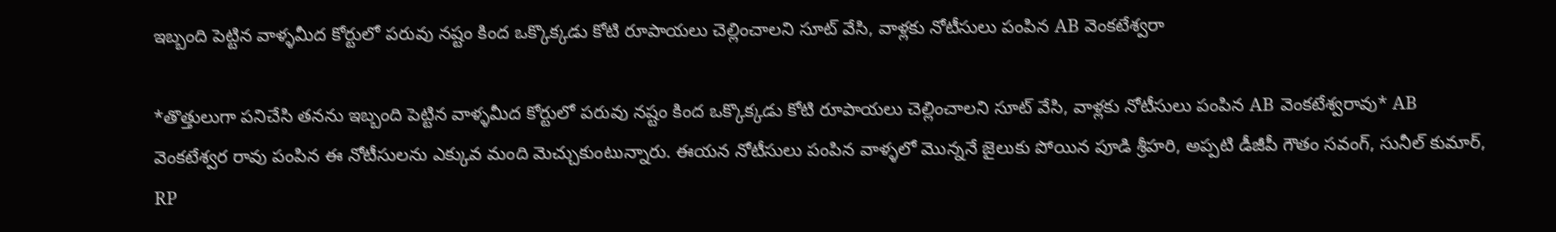ఇబ్బంది పెట్టిన వాళ్ళమీద కోర్టులో పరువు నష్టం కింద ఒక్కొక్కడు కోటి రూపాయలు చెల్లించాలని సూట్ వేసి, వాళ్లకు నోటీసులు పంపిన AB వెంకటేశ్వరా

*తొత్తులుగా పనిచేసి తనను ఇబ్బంది పెట్టిన వాళ్ళమీద కోర్టులో పరువు నష్టం కింద ఒక్కొక్కడు కోటి రూపాయలు చెల్లించాలని సూట్ వేసి, వాళ్లకు నోటీసులు పంపిన AB వెంకటేశ్వరావు* AB వెంకటేశ్వర రావు పంపిన ఈ నోటీసులను ఎక్కువ మంది మెచ్చుకుంటున్నారు. ఈయన నోటీసులు పంపిన వాళ్ళలో మొన్ననే జైలుకు పోయిన పూడి శ్రీహరి, అప్పటి డీజీపీ గౌతం సవంగ్, సునీల్ కుమార్, RP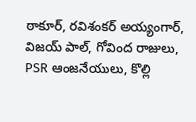ఠాకూర్, రవిశంకర్ అయ్యంగార్, విజయ్ పాల్, గోవింద రాజులు, PSR ఆంజనేయులు, కొల్లి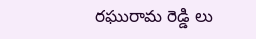రఘురామ రెడ్డి లు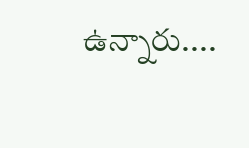ఉన్నారు....